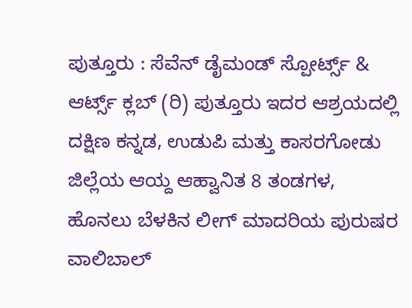ಪುತ್ತೂರು : ಸೆವೆನ್ ಡೈಮಂಡ್ ಸ್ಪೋರ್ಟ್ಸ್ & ಆರ್ಟ್ಸ್ ಕ್ಲಬ್ (ರಿ) ಪುತ್ತೂರು ಇದರ ಆಶ್ರಯದಲ್ಲಿ ದಕ್ಷಿಣ ಕನ್ನಡ, ಉಡುಪಿ ಮತ್ತು ಕಾಸರಗೋಡು ಜಿಲ್ಲೆಯ ಆಯ್ದ ಆಹ್ವಾನಿತ 8 ತಂಡಗಳ, ಹೊನಲು ಬೆಳಕಿನ ಲೀಗ್ ಮಾದರಿಯ ಪುರುಷರ ವಾಲಿಬಾಲ್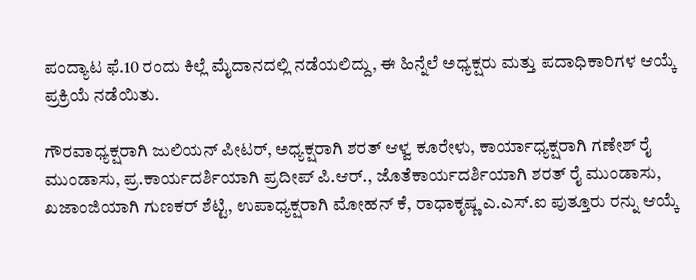ಪಂದ್ಯಾಟ ಫೆ.10 ರಂದು ಕಿಲ್ಲೆ ಮೈದಾನದಲ್ಲಿ ನಡೆಯಲಿದ್ದು, ಈ ಹಿನ್ನೆಲೆ ಅಧ್ಯಕ್ಷರು ಮತ್ತು ಪದಾಧಿಕಾರಿಗಳ ಆಯ್ಕೆ ಪ್ರಕ್ರಿಯೆ ನಡೆಯಿತು.

ಗೌರವಾಧ್ಯಕ್ಷರಾಗಿ ಜುಲಿಯನ್ ಪೀಟರ್, ಅಧ್ಯಕ್ಷರಾಗಿ ಶರತ್ ಆಳ್ವ ಕೂರೇಳು, ಕಾರ್ಯಾಧ್ಯಕ್ಷರಾಗಿ ಗಣೇಶ್ ರೈ ಮುಂಡಾಸು, ಪ್ರ.ಕಾರ್ಯದರ್ಶಿಯಾಗಿ ಪ್ರದೀಪ್ ಪಿ.ಆರ್., ಜೊತೆಕಾರ್ಯದರ್ಶಿಯಾಗಿ ಶರತ್ ರೈ ಮುಂಡಾಸು, ಖಜಾಂಜಿಯಾಗಿ ಗುಣಕರ್ ಶೆಟ್ಟಿ, ಉಪಾಧ್ಯಕ್ಷರಾಗಿ ಮೋಹನ್ ಕೆ, ರಾಧಾಕೃಷ್ಣ ಎ.ಎಸ್.ಐ ಪುತ್ತೂರು ರನ್ನು ಆಯ್ಕೆ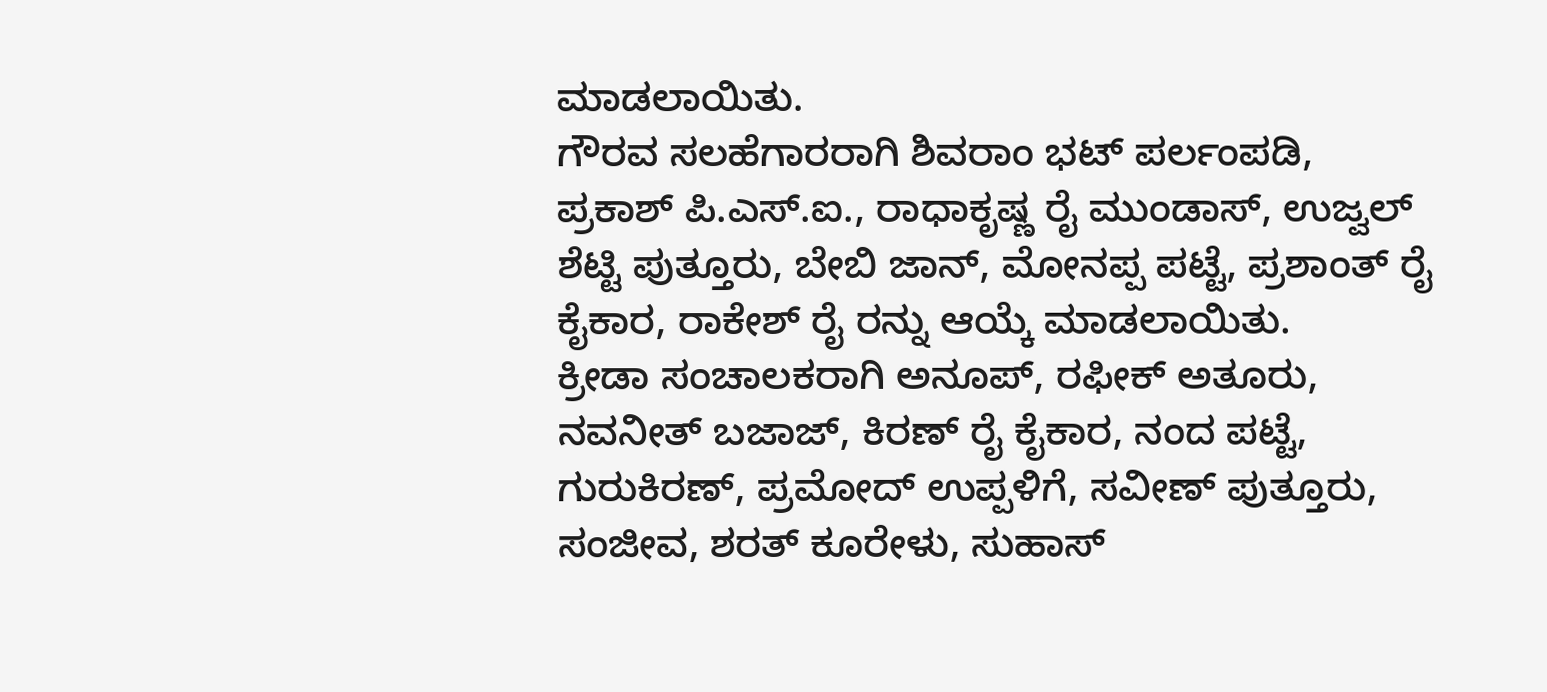ಮಾಡಲಾಯಿತು.
ಗೌರವ ಸಲಹೆಗಾರರಾಗಿ ಶಿವರಾಂ ಭಟ್ ಪರ್ಲಂಪಡಿ, ಪ್ರಕಾಶ್ ಪಿ.ಎಸ್.ಐ., ರಾಧಾಕೃಷ್ಣ ರೈ ಮುಂಡಾಸ್, ಉಜ್ವಲ್ ಶೆಟ್ಟಿ ಪುತ್ತೂರು, ಬೇಬಿ ಜಾನ್, ಮೋನಪ್ಪ ಪಟ್ಟೆ, ಪ್ರಶಾಂತ್ ರೈ ಕೈಕಾರ, ರಾಕೇಶ್ ರೈ ರನ್ನು ಆಯ್ಕೆ ಮಾಡಲಾಯಿತು.
ಕ್ರೀಡಾ ಸಂಚಾಲಕರಾಗಿ ಅನೂಪ್, ರಫೀಕ್ ಅತೂರು, ನವನೀತ್ ಬಜಾಜ್, ಕಿರಣ್ ರೈ ಕೈಕಾರ, ನಂದ ಪಟ್ಟೆ, ಗುರುಕಿರಣ್, ಪ್ರಮೋದ್ ಉಪ್ಪಳಿಗೆ, ಸವೀಣ್ ಪುತ್ತೂರು, ಸಂಜೀವ, ಶರತ್ ಕೂರೇಳು, ಸುಹಾಸ್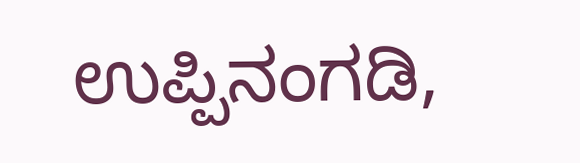ಉಪ್ಪಿನಂಗಡಿ,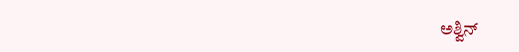ಅಶ್ವಿನ್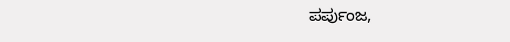ಪರ್ಪುಂಜ,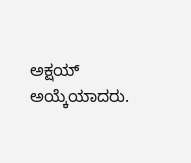ಅಕ್ಷಯ್ ಅಯ್ಕೆಯಾದರು.